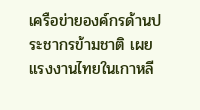เครือข่ายองค์กรด้านประชากรข้ามชาติ เผย แรงงานไทยในเกาหลี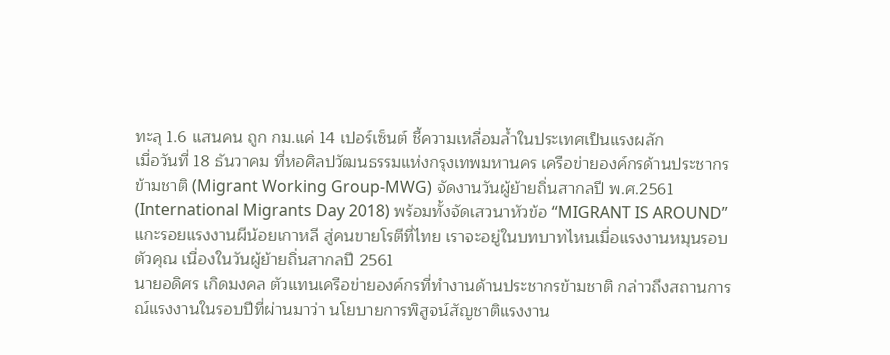ทะลุ 1.6 แสนคน ถูก กม.แค่ 14 เปอร์เซ็นต์ ชี้ความเหลื่อมล้ำในประเทศเป็นแรงผลัก
เมื่อวันที่ 18 ธันวาคม ที่หอศิลปวัฒนธรรมแห่งกรุงเทพมหานคร เครือข่ายองค์กรด้านประชากรข้ามชาติ (Migrant Working Group-MWG) จัดงานวันผู้ย้ายถิ่นสากลปี พ.ศ.2561 (International Migrants Day 2018) พร้อมทั้งจัดเสวนาหัวข้อ “MIGRANT IS AROUND” แกะรอยแรงงานผีน้อยเกาหลี สู่คนขายโรตีที่ไทย เราจะอยู่ในบทบาทไหนเมื่อแรงงานหมุนรอบตัวคุณ เนื่องในวันผู้ย้ายถิ่นสากลปี 2561
นายอดิศร เกิดมงคล ตัวแทนเครือข่ายองค์กรที่ทำงานด้านประชากรข้ามชาติ กล่าวถึงสถานการณ์แรงงานในรอบปีที่ผ่านมาว่า นโยบายการพิสูจน์สัญชาติแรงงาน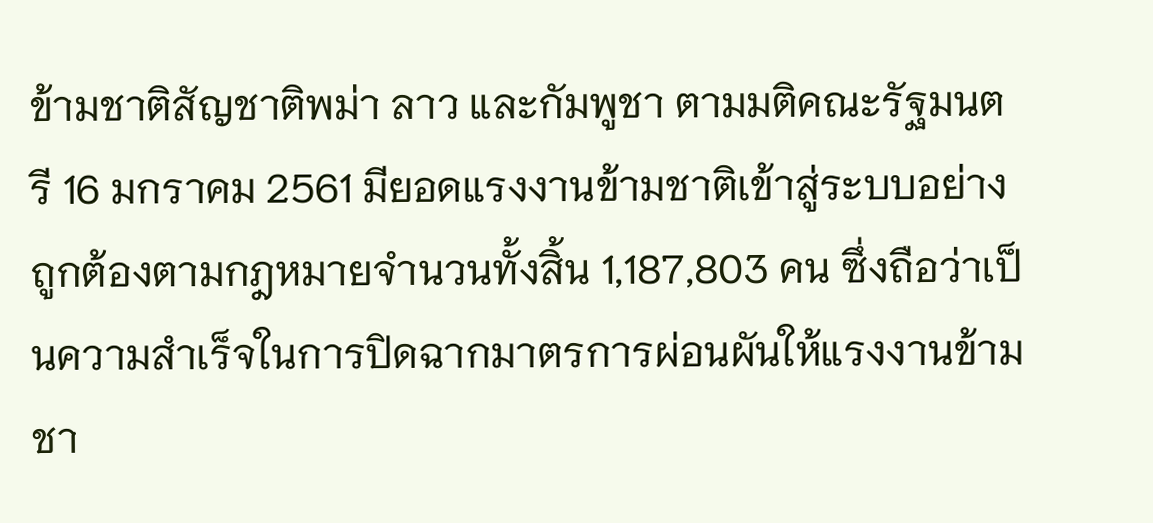ข้ามชาติสัญชาติพม่า ลาว และกัมพูชา ตามมติคณะรัฐมนตรี 16 มกราคม 2561 มียอดแรงงานข้ามชาติเข้าสู่ระบบอย่างถูกต้องตามกฎหมายจำนวนทั้งสิ้น 1,187,803 คน ซึ่งถือว่าเป็นความสำเร็จในการปิดฉากมาตรการผ่อนผันให้แรงงานข้ามชา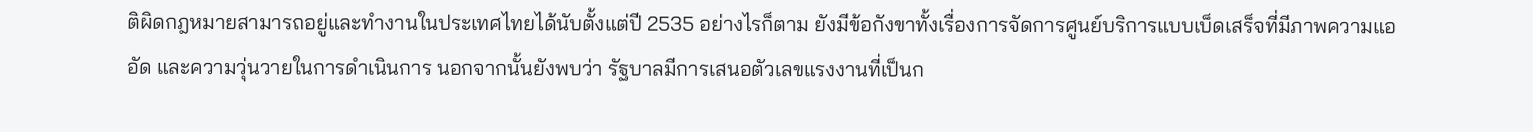ติผิดกฎหมายสามารถอยู่และทำงานในประเทศไทยได้นับตั้งแต่ปี 2535 อย่างไรก็ตาม ยังมีข้อกังขาทั้งเรื่องการจัดการศูนย์บริการแบบเบ็ดเสร็จที่มีภาพความแออัด และความวุ่นวายในการดำเนินการ นอกจากนั้นยังพบว่า รัฐบาลมีการเสนอตัวเลขแรงงานที่เป็นก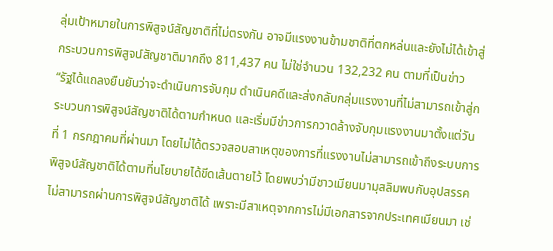ลุ่มเป้าหมายในการพิสูจน์สัญชาติที่ไม่ตรงกัน อาจมีแรงงานข้ามชาติที่ตกหล่นและยังไม่ได้เข้าสู่กระบวนการพิสูจน์สัญชาติมากถึง 811,437 คน ไม่ใช่จำนวน 132,232 คน ตามที่เป็นข่าว
“รัฐได้แถลงยืนยันว่าจะดำเนินการจับกุม ดำเนินคดีและส่งกลับกลุ่มแรงงานที่ไม่สามารถเข้าสู่กระบวนการพิสูจน์สัญชาติได้ตามกำหนด และเริ่มมีข่าวการกวาดล้างจับกุมแรงงานมาตั้งแต่วันที่ 1 กรกฎาคมที่ผ่านมา โดยไม่ได้ตรวจสอบสาเหตุของการที่แรงงานไม่สามารถเข้าถึงระบบการพิสูจน์สัญชาติได้ตามที่นโยบายได้ขีดเส้นตายไว้ โดยพบว่ามีชาวเมียนมามุสลิมพบกับอุปสรรคไม่สามารถผ่านการพิสูจน์สัญชาติได้ เพราะมีสาเหตุจากการไม่มีเอกสารจากประเทศเมียนมา เช่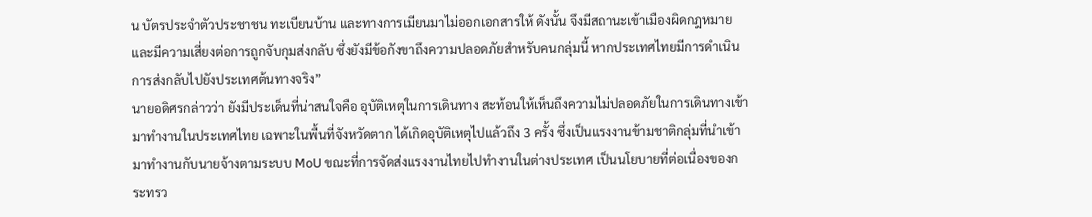น บัตรประจำตัวประชาชน ทะเบียนบ้าน และทางการเมียนมาไม่ออกเอกสารให้ ดังนั้น จึงมีสถานะเข้าเมืองผิดกฎหมาย และมีความเสี่ยงต่อการถูกจับกุมส่งกลับ ซึ่งยังมีข้อกังขาถึงความปลอดภัยสำหรับคนกลุ่มนี้ หากประเทศไทยมีการดำเนินการส่งกลับไปยังประเทศต้นทางจริง”
นายอดิศรกล่าวว่า ยังมีประเด็นที่น่าสนใจคือ อุบัติเหตุในการเดินทาง สะท้อนให้เห็นถึงความไม่ปลอดภัยในการเดินทางเข้ามาทำงานในประเทศไทย เฉพาะในพื้นที่จังหวัดตาก ได้เกิดอุบัติเหตุไปแล้วถึง 3 ครั้ง ซึ่งเป็นแรงงานข้ามชาติกลุ่มที่นำเข้ามาทำงานกับนายจ้างตามระบบ MoU ขณะที่การจัดส่งแรงงานไทยไปทำงานในต่างประเทศ เป็นนโยบายที่ต่อเนื่องของกระทรว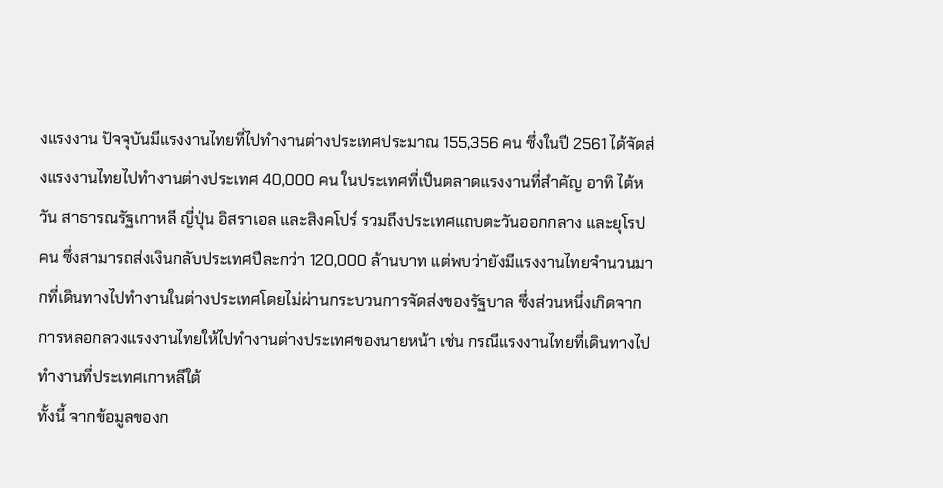งแรงงาน ปัจจุบันมีแรงงานไทยที่ไปทำงานต่างประเทศประมาณ 155,356 คน ซึ่งในปี 2561 ได้จัดส่งแรงงานไทยไปทำงานต่างประเทศ 40,000 คน ในประเทศที่เป็นตลาดแรงงานที่สำคัญ อาทิ ไต้หวัน สาธารณรัฐเกาหลี ญี่ปุ่น อิสราเอล และสิงคโปร์ รวมถึงประเทศแถบตะวันออกกลาง และยุโรป คน ซึ่งสามารถส่งเงินกลับประเทศปีละกว่า 120,000 ล้านบาท แต่พบว่ายังมีแรงงานไทยจำนวนมากที่เดินทางไปทำงานในต่างประเทศโดยไม่ผ่านกระบวนการจัดส่งของรัฐบาล ซึ่งส่วนหนึ่งเกิดจากการหลอกลวงแรงงานไทยให้ไปทำงานต่างประเทศของนายหน้า เช่น กรณีแรงงานไทยที่เดินทางไปทำงานที่ประเทศเกาหลีใต้
ทั้งนี้ จากข้อมูลของก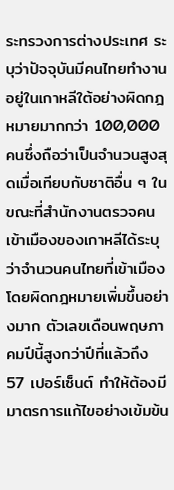ระทรวงการต่างประเทศ ระบุว่าปัจจุบันมีคนไทยทำงานอยู่ในเกาหลีใต้อย่างผิดกฎหมายมากกว่า 100,000 คนซึ่งถือว่าเป็นจำนวนสูงสุดเมื่อเทียบกับชาติอื่น ๆ ในขณะที่สำนักงานตรวจคนเข้าเมืองของเกาหลีได้ระบุว่าจำนวนคนไทยที่เข้าเมืองโดยผิดกฎหมายเพิ่มขึ้นอย่างมาก ตัวเลขเดือนพฤษภาคมปีนี้สูงกว่าปีที่แล้วถึง 57 เปอร์เซ็นต์ ทำให้ต้องมีมาตรการแก้ไขอย่างเข้มข้น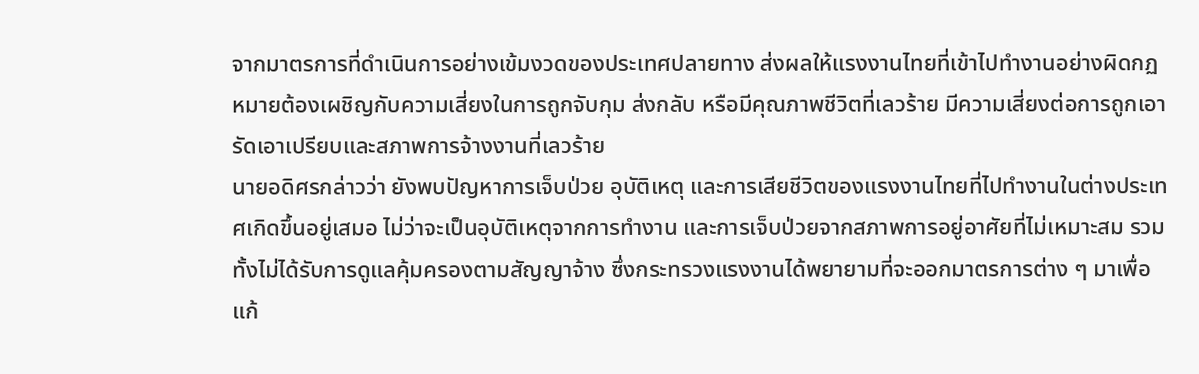จากมาตรการที่ดำเนินการอย่างเข้มงวดของประเทศปลายทาง ส่งผลให้แรงงานไทยที่เข้าไปทำงานอย่างผิดกฏหมายต้องเผชิญกับความเสี่ยงในการถูกจับกุม ส่งกลับ หรือมีคุณภาพชีวิตที่เลวร้าย มีความเสี่ยงต่อการถูกเอารัดเอาเปรียบและสภาพการจ้างงานที่เลวร้าย
นายอดิศรกล่าวว่า ยังพบปัญหาการเจ็บป่วย อุบัติเหตุ และการเสียชีวิตของแรงงานไทยที่ไปทำงานในต่างประเทศเกิดขึ้นอยู่เสมอ ไม่ว่าจะเป็นอุบัติเหตุจากการทำงาน และการเจ็บป่วยจากสภาพการอยู่อาศัยที่ไม่เหมาะสม รวมทั้งไม่ได้รับการดูแลคุ้มครองตามสัญญาจ้าง ซึ่งกระทรวงแรงงานได้พยายามที่จะออกมาตรการต่าง ๆ มาเพื่อแก้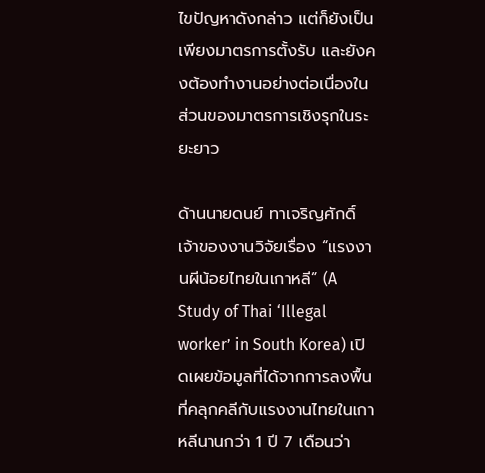ไขปัญหาดังกล่าว แต่ก็ยังเป็นเพียงมาตรการตั้งรับ และยังคงต้องทำงานอย่างต่อเนื่องในส่วนของมาตรการเชิงรุกในระยะยาว

ด้านนายดนย์ ทาเจริญศักดิ์ เจ้าของงานวิจัยเรื่อง “แรงงานผีน้อยไทยในเกาหลี” (A Study of Thai ‘Illegal worker’ in South Korea) เปิดเผยข้อมูลที่ได้จากการลงพื้นที่คลุกคลีกับแรงงานไทยในเกาหลีนานกว่า 1 ปี 7 เดือนว่า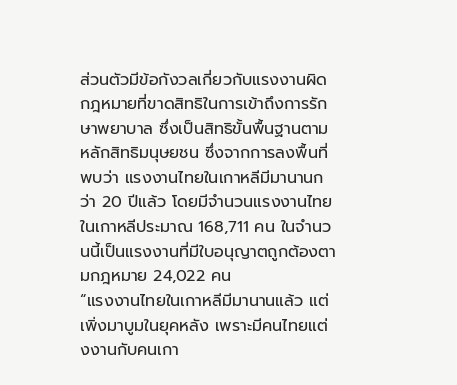ส่วนตัวมีข้อกังวลเกี่ยวกับแรงงานผิดกฎหมายที่ขาดสิทธิในการเข้าถึงการรักษาพยาบาล ซึ่งเป็นสิทธิขั้นพื้นฐานตามหลักสิทธิมนุษยชน ซึ่งจากการลงพื้นที่พบว่า แรงงานไทยในเกาหลีมีมานานกว่า 20 ปีแล้ว โดยมีจำนวนแรงงานไทยในเกาหลีประมาณ 168,711 คน ในจำนวนนี้เป็นแรงงานที่มีใบอนุญาตถูกต้องตามกฎหมาย 24,022 คน
“แรงงานไทยในเกาหลีมีมานานแล้ว แต่เพิ่งมาบูมในยุคหลัง เพราะมีคนไทยแต่งงานกับคนเกา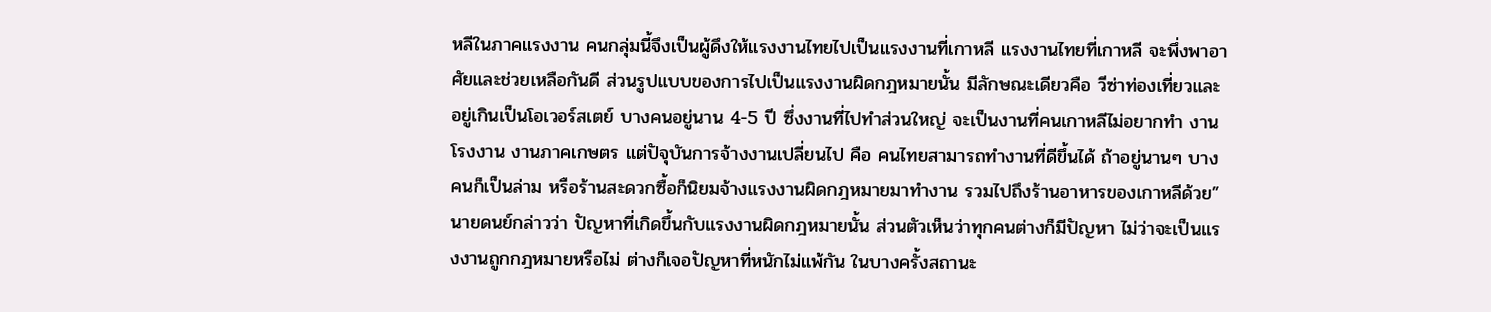หลีในภาคแรงงาน คนกลุ่มนี้จึงเป็นผู้ดึงให้แรงงานไทยไปเป็นแรงงานที่เกาหลี แรงงานไทยที่เกาหลี จะพึ่งพาอาศัยและช่วยเหลือกันดี ส่วนรูปแบบของการไปเป็นแรงงานผิดกฎหมายนั้น มีลักษณะเดียวคือ วีซ่าท่องเที่ยวและอยู่เกินเป็นโอเวอร์สเตย์ บางคนอยู่นาน 4-5 ปี ซึ่งงานที่ไปทำส่วนใหญ่ จะเป็นงานที่คนเกาหลีไม่อยากทำ งานโรงงาน งานภาคเกษตร แต่ปัจุบันการจ้างงานเปลี่ยนไป คือ คนไทยสามารถทำงานที่ดีขึ้นได้ ถ้าอยู่นานๆ บางคนก็เป็นล่าม หรือร้านสะดวกซื้อก็นิยมจ้างแรงงานผิดกฎหมายมาทำงาน รวมไปถึงร้านอาหารของเกาหลีด้วย”
นายดนย์กล่าวว่า ปัญหาที่เกิดขึ้นกับแรงงานผิดกฎหมายนั้น ส่วนตัวเห็นว่าทุกคนต่างก็มีปัญหา ไม่ว่าจะเป็นแรงงานถูกกฎหมายหรือไม่ ต่างก็เจอปัญหาที่หนักไม่แพ้กัน ในบางครั้งสถานะ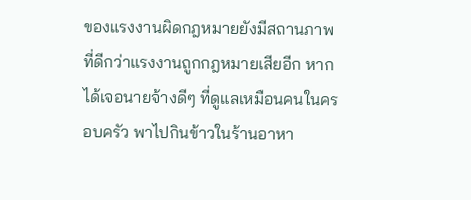ของแรงงานผิดกฎหมายยังมีสถานภาพที่ดีกว่าแรงงานถูกกฎหมายเสียอีก หากได้เจอนายจ้างดีๆ ที่ดูแลเหมือนคนในครอบครัว พาไปกินข้าวในร้านอาหา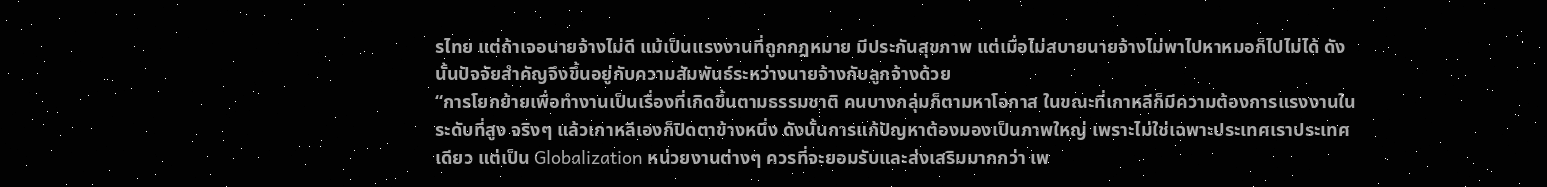รไทย แต่ถ้าเจอนายจ้างไม่ดี แม้เป็นแรงงานที่ถูกกฎหมาย มีประกันสุขภาพ แต่เมื่อไม่สบายนายจ้างไม่พาไปหาหมอก็ไปไม่ได้ ดังนั้นปัจจัยสำคัญจึงขึ้นอยู่กับความสัมพันธ์ระหว่างนายจ้างกับลูกจ้างด้วย
“การโยกย้ายเพื่อทำงานเป็นเรื่องที่เกิดขึ้นตามธรรมชาติ คนบางกลุ่มก็ตามหาโอกาส ในขณะที่เกาหลีก็มีความต้องการแรงงานในระดับที่สูง จริงๆ แล้วเกาหลีเองก็ปิดตาข้างหนึ่ง ดังนั้นการแก้ปัญหาต้องมองเป็นภาพใหญ่ เพราะไม่ใช่เฉพาะประเทศเราประเทศเดียว แต่เป็น Globalization หน่วยงานต่างๆ ควรที่จะยอมรับและส่งเสริมมากกว่า เพ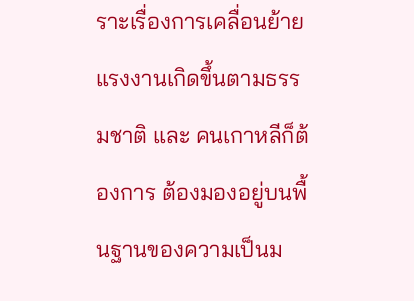ราะเรื่องการเคลื่อนย้ายแรงงานเกิดขึ้นตามธรรมชาติ และ คนเกาหลีก็ต้องการ ต้องมองอยู่บนพื้นฐานของความเป็นม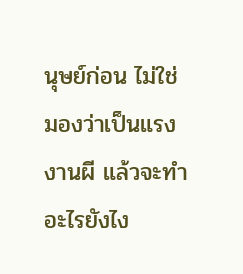นุษย์ก่อน ไม่ใช่มองว่าเป็นแรงงานผี แล้วจะทำอะไรยังไง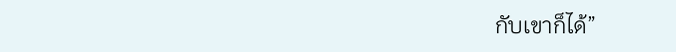กับเขาก็ได้”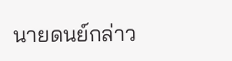นายดนย์กล่าว